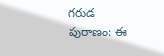గరుడ పురాణం: ఈ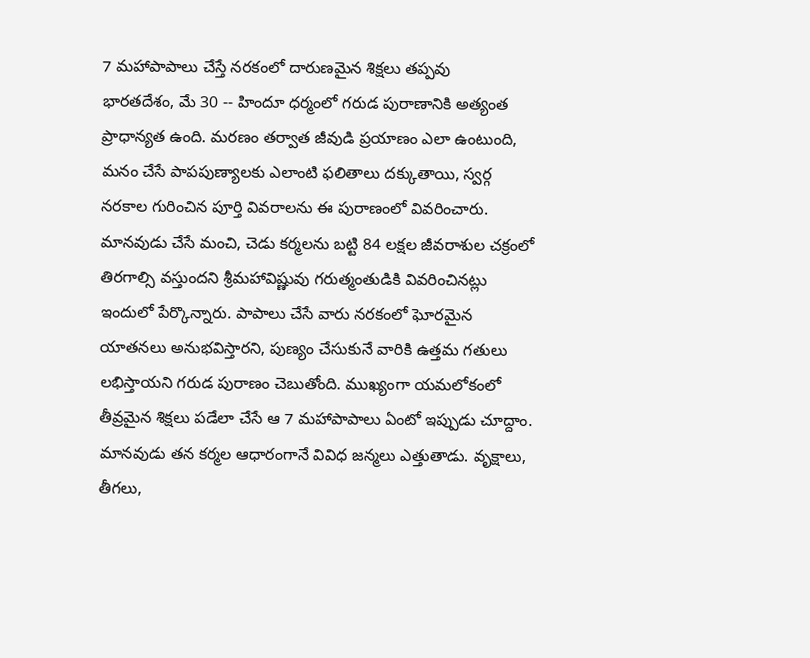7 మహాపాపాలు చేస్తే నరకంలో దారుణమైన శిక్షలు తప్పవు
భారతదేశం, మే 30 -- హిందూ ధర్మంలో గరుడ పురాణానికి అత్యంత ప్రాధాన్యత ఉంది. మరణం తర్వాత జీవుడి ప్రయాణం ఎలా ఉంటుంది, మనం చేసే పాపపుణ్యాలకు ఎలాంటి ఫలితాలు దక్కుతాయి, స్వర్గ నరకాల గురించిన పూర్తి వివరాలను ఈ పురాణంలో వివరించారు. మానవుడు చేసే మంచి, చెడు కర్మలను బట్టి 84 లక్షల జీవరాశుల చక్రంలో తిరగాల్సి వస్తుందని శ్రీమహావిష్ణువు గరుత్మంతుడికి వివరించినట్లు ఇందులో పేర్కొన్నారు. పాపాలు చేసే వారు నరకంలో ఘోరమైన యాతనలు అనుభవిస్తారని, పుణ్యం చేసుకునే వారికి ఉత్తమ గతులు లభిస్తాయని గరుడ పురాణం చెబుతోంది. ముఖ్యంగా యమలోకంలో తీవ్రమైన శిక్షలు పడేలా చేసే ఆ 7 మహాపాపాలు ఏంటో ఇప్పుడు చూద్దాం.
మానవుడు తన కర్మల ఆధారంగానే వివిధ జన్మలు ఎత్తుతాడు. వృక్షాలు, తీగలు,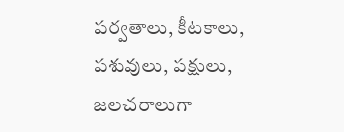పర్వతాలు, కీటకాలు, పశువులు, పక్షులు, జలచరాలుగా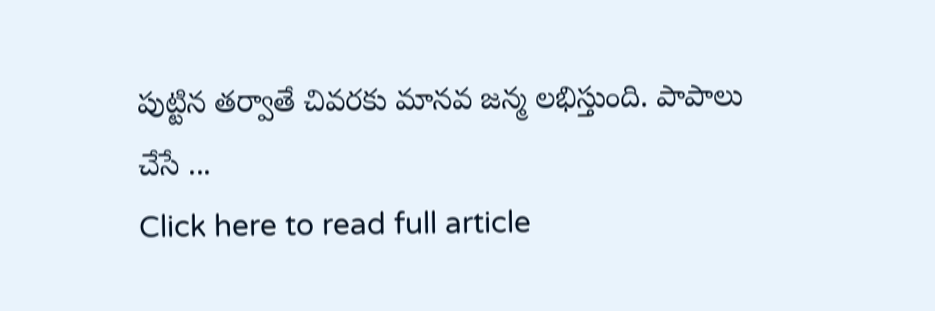పుట్టిన తర్వాతే చివరకు మానవ జన్మ లభిస్తుంది. పాపాలు చేసే ...
Click here to read full article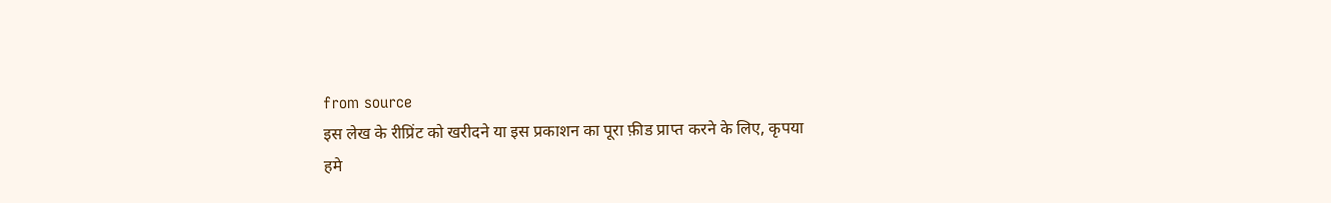from source
इस लेख के रीप्रिंट को खरीदने या इस प्रकाशन का पूरा फ़ीड प्राप्त करने के लिए, कृपया
हमे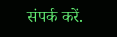संपर्क करें.